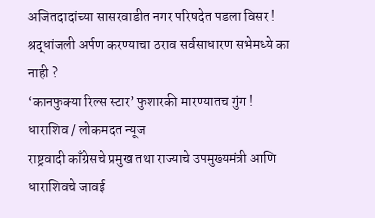अजितदादांच्या सासरवाडीत नगर परिषदेत पडला विसर !
श्रद्धांजली अर्पण करण्याचा ठराव सर्वसाधारण सभेमध्ये का नाही ?
‘कानफुक्या रिल्स स्टार’ फुशारकी मारण्यातच गुंग !
धाराशिव / लोकमदत न्यूज
राष्ट्रवादी काँग्रेसचे प्रमुख तथा राज्याचे उपमुख्यमंत्री आणि धाराशिवचे जावई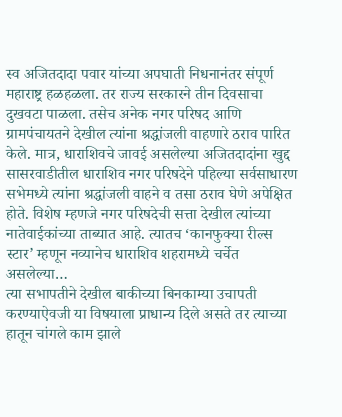स्व अजितदादा पवार यांच्या अपघाती निधनानंतर संपूर्ण महाराष्ट्र हळहळला. तर राज्य सरकारने तीन दिवसाचा दुखवटा पाळला. तसेच अनेक नगर परिषद आणि ग्रामपंचायतने देखील त्यांना श्रद्धांजली वाहणारे ठराव पारित केले. मात्र, धाराशिवचे जावई असलेल्या अजितदादांना खुद्द सासरवाडीतील धाराशिव नगर परिषदेने पहिल्या सर्वसाधारण सभेमध्ये त्यांना श्रद्धांजली वाहने व तसा ठराव घेणे अपेक्षित होते. विशेष म्हणजे नगर परिषदेची सत्ता देखील त्यांच्या नातेवाईकांच्या ताब्यात आहे. त्यातच ‘कानफुक्या रील्स स्टार’ म्हणून नव्यानेच धाराशिव शहरामध्ये चर्चेत असलेल्या…
त्या सभापतीने देखील बाकीच्या बिनकाम्या उचापती करण्याऐवजी या विषयाला प्राधान्य दिले असते तर त्याच्या हातून चांगले काम झाले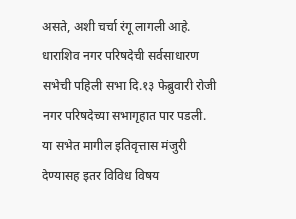असते, अशी चर्चा रंगू लागली आहे.
धाराशिव नगर परिषदेची सर्वसाधारण सभेची पहिली सभा दि.१३ फेब्रुवारी रोजी नगर परिषदेच्या सभागृहात पार पडली. या सभेत मागील इतिवृत्तास मंजुरी देण्यासह इतर विविध विषय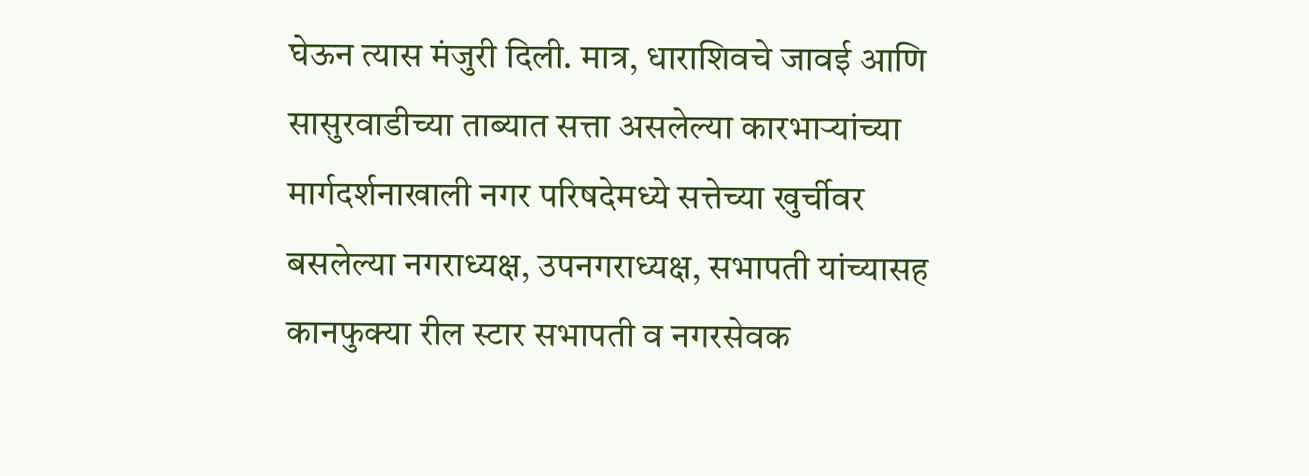घेऊन त्यास मंजुरी दिली. मात्र, धाराशिवचे जावई आणि सासुरवाडीच्या ताब्यात सत्ता असलेल्या कारभाऱ्यांच्या मार्गदर्शनाखाली नगर परिषदेमध्ये सत्तेच्या खुर्चीवर बसलेल्या नगराध्यक्ष, उपनगराध्यक्ष, सभापती यांच्यासह कानफुक्या रील स्टार सभापती व नगरसेवक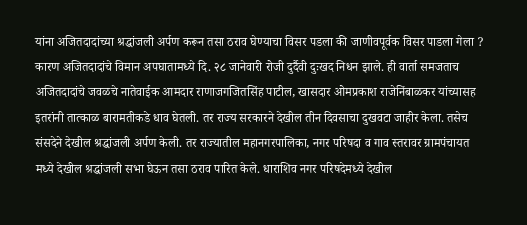यांना अजितदादांच्या श्रद्धांजली अर्पण करून तसा ठराव घेण्याचा विसर पडला की जाणीवपूर्वक विसर पाडला गेला ? कारण अजितदादांचे विमान अपघातामध्ये दि. २८ जानेवारी रोजी दुर्दैवी दुःखद निधन झाले. ही वार्ता समजताच अजितदादांचे जवळचे नातेवाईक आमदार राणाजगजितसिंह पाटील, खासदार ओमप्रकाश राजेनिंबाळकर यांच्यासह इतरांनी तात्काळ बारामतीकडे धाव घेतली. तर राज्य सरकारने देखील तीन दिवसाचा दुखवटा जाहीर केला. तसेच संसदेने देखील श्रद्धांजली अर्पण केली. तर राज्यातील महानगरपालिका, नगर परिषदा व गाव स्तरावर ग्रामपंचायत मध्ये देखील श्रद्धांजली सभा घेऊन तसा ठराव पारित केले. धाराशिव नगर परिषदेमध्ये देखील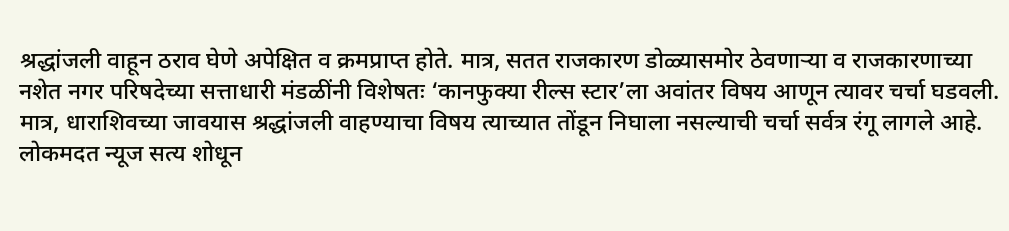श्रद्धांजली वाहून ठराव घेणे अपेक्षित व क्रमप्राप्त होते. मात्र, सतत राजकारण डोळ्यासमोर ठेवणाऱ्या व राजकारणाच्या नशेत नगर परिषदेच्या सत्ताधारी मंडळींनी विशेषतः ‘कानफुक्या रील्स स्टार’ला अवांतर विषय आणून त्यावर चर्चा घडवली. मात्र, धाराशिवच्या जावयास श्रद्धांजली वाहण्याचा विषय त्याच्यात तोंडून निघाला नसल्याची चर्चा सर्वत्र रंगू लागले आहे.
लोकमदत न्यूज सत्य शोधून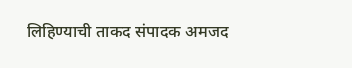लिहिण्याची ताकद संपादक अमजद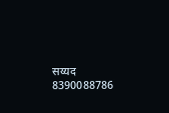सय्यद 8390088786